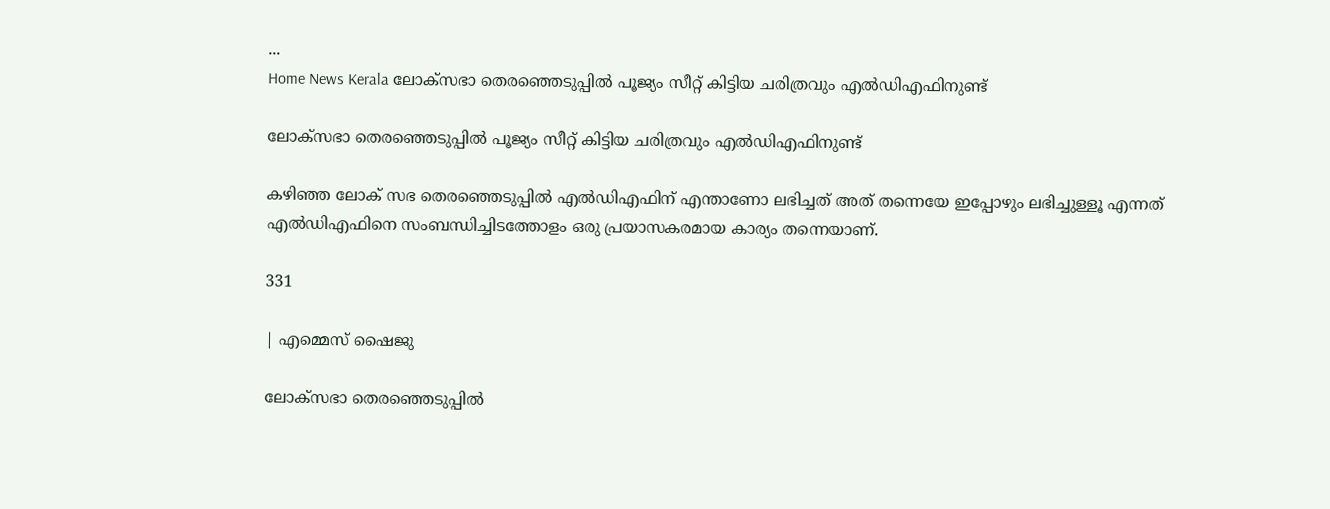...
Home News Kerala ലോക്സഭാ തെരഞ്ഞെടുപ്പിൽ പൂജ്യം സീറ്റ് കിട്ടിയ ചരിത്രവും എൽഡിഎഫിനുണ്ട്

ലോക്സഭാ തെരഞ്ഞെടുപ്പിൽ പൂജ്യം സീറ്റ് കിട്ടിയ ചരിത്രവും എൽഡിഎഫിനുണ്ട്

കഴിഞ്ഞ ലോക് സഭ തെരഞ്ഞെടുപ്പിൽ എൽഡിഎഫിന് എന്താണോ ലഭിച്ചത് അത് തന്നെയേ ഇപ്പോഴും ലഭിച്ചുള്ളൂ എന്നത് എൽഡിഎഫിനെ സംബന്ധിച്ചിടത്തോളം ഒരു പ്രയാസകരമായ കാര്യം തന്നെയാണ്.

331

| എമ്മെസ് ഷൈജു

ലോക്സഭാ തെരഞ്ഞെടുപ്പിൽ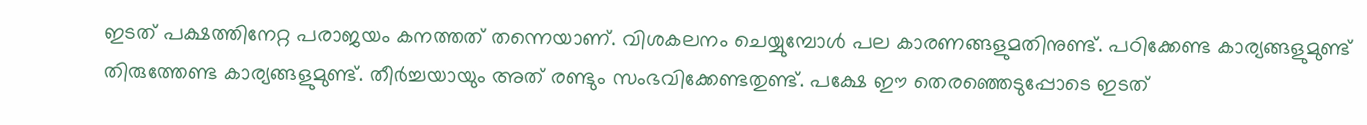ഇടത് പക്ഷത്തിനേറ്റ പരാജയം കനത്തത് തന്നെയാണ്. വിശകലനം ചെയ്യുമ്പോൾ പല കാരണങ്ങളുമതിനുണ്ട്. പഠിക്കേണ്ട കാര്യങ്ങളുമുണ്ട് തിരുത്തേണ്ട കാര്യങ്ങളുമുണ്ട്. തീർച്ചയായും അത് രണ്ടും സംഭവിക്കേണ്ടതുണ്ട്. പക്ഷേ ഈ തെരഞ്ഞെടുപ്പോടെ ഇടത്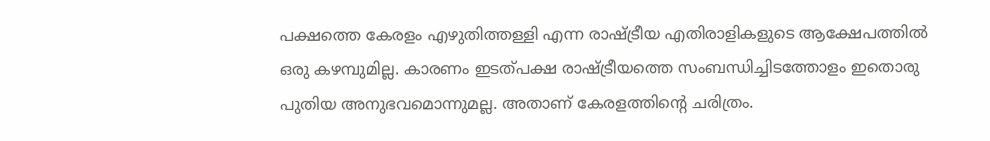പക്ഷത്തെ കേരളം എഴുതിത്തള്ളി എന്ന രാഷ്ട്രീയ എതിരാളികളുടെ ആക്ഷേപത്തിൽ ഒരു കഴമ്പുമില്ല. കാരണം ഇടത്പക്ഷ രാഷ്ട്രീയത്തെ സംബന്ധിച്ചിടത്തോളം ഇതൊരു പുതിയ അനുഭവമൊന്നുമല്ല. അതാണ് കേരളത്തിൻ്റെ ചരിത്രം.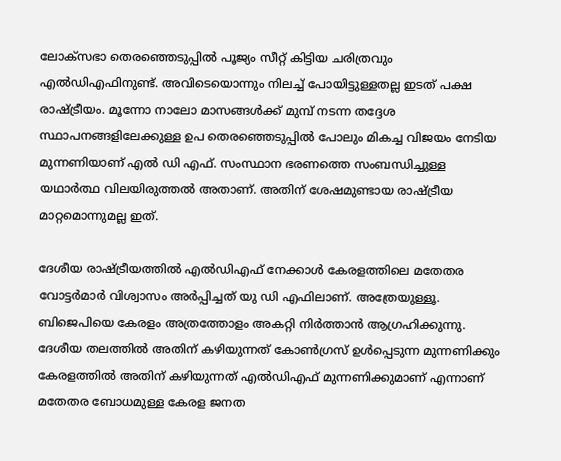ലോക്സഭാ തെരഞ്ഞെടുപ്പിൽ പൂജ്യം സീറ്റ് കിട്ടിയ ചരിത്രവും എൽഡിഎഫിനുണ്ട്. അവിടെയൊന്നും നിലച്ച് പോയിട്ടുള്ളതല്ല ഇടത് പക്ഷ രാഷ്ട്രീയം. മൂന്നോ നാലോ മാസങ്ങൾക്ക് മുമ്പ് നടന്ന തദ്ദേശ സ്ഥാപനങ്ങളിലേക്കുള്ള ഉപ തെരഞ്ഞെടുപ്പിൽ പോലും മികച്ച വിജയം നേടിയ മുന്നണിയാണ് എൽ ഡി എഫ്. സംസ്ഥാന ഭരണത്തെ സംബന്ധിച്ചുള്ള യഥാർത്ഥ വിലയിരുത്തൽ അതാണ്. അതിന് ശേഷമുണ്ടായ രാഷ്ട്രീയ മാറ്റമൊന്നുമല്ല ഇത്.

ദേശീയ രാഷ്ട്രീയത്തിൽ എൽഡിഎഫ് നേക്കാൾ കേരളത്തിലെ മതേതര വോട്ടർമാർ വിശ്വാസം അർപ്പിച്ചത് യു ഡി എഫിലാണ്. അത്രേയുള്ളൂ. ബിജെപിയെ കേരളം അത്രത്തോളം അകറ്റി നിർത്താൻ ആഗ്രഹിക്കുന്നു. ദേശീയ തലത്തിൽ അതിന് കഴിയുന്നത് കോൺഗ്രസ് ഉൾപ്പെടുന്ന മുന്നണിക്കും കേരളത്തിൽ അതിന് കഴിയുന്നത് എൽഡിഎഫ് മുന്നണിക്കുമാണ് എന്നാണ് മതേതര ബോധമുള്ള കേരള ജനത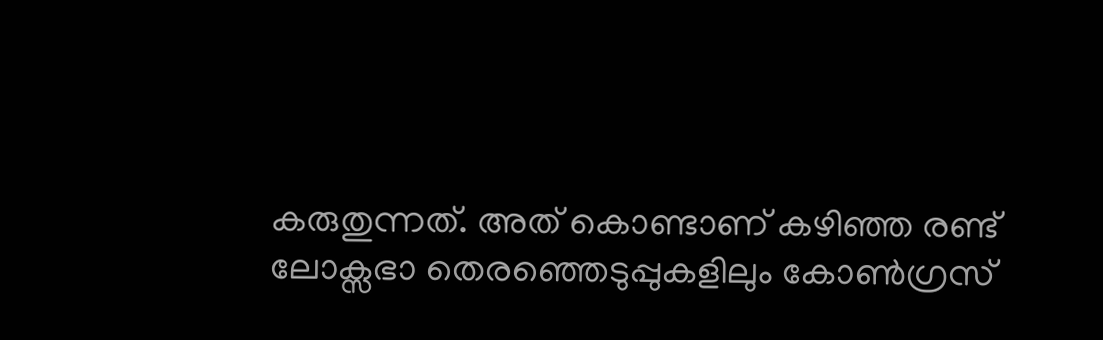കരുതുന്നത്. അത് കൊണ്ടാണ് കഴിഞ്ഞ രണ്ട് ലോക്സഭാ തെരഞ്ഞെടുപ്പുകളിലും കോൺഗ്രസ്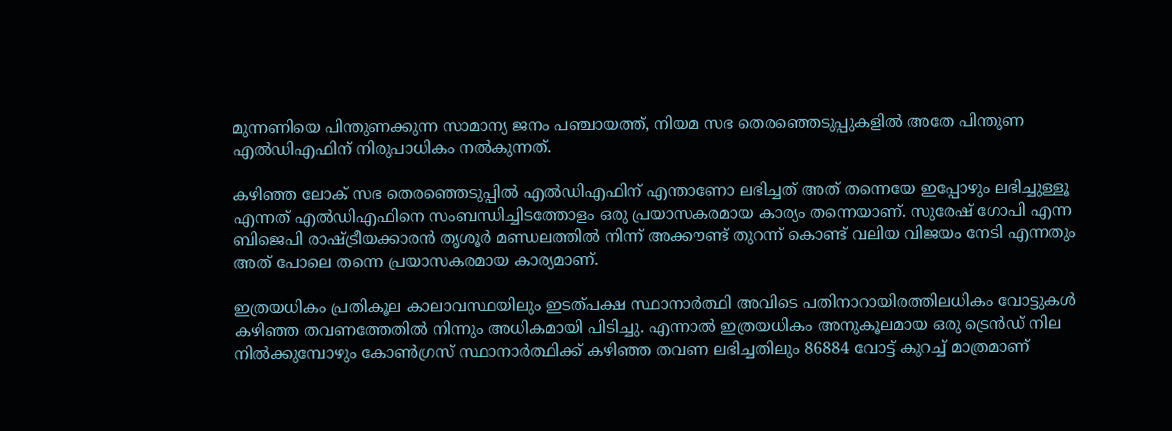മുന്നണിയെ പിന്തുണക്കുന്ന സാമാന്യ ജനം പഞ്ചായത്ത്, നിയമ സഭ തെരഞ്ഞെടുപ്പുകളിൽ അതേ പിന്തുണ എൽഡിഎഫിന് നിരുപാധികം നൽകുന്നത്.

കഴിഞ്ഞ ലോക് സഭ തെരഞ്ഞെടുപ്പിൽ എൽഡിഎഫിന് എന്താണോ ലഭിച്ചത് അത് തന്നെയേ ഇപ്പോഴും ലഭിച്ചുള്ളൂ എന്നത് എൽഡിഎഫിനെ സംബന്ധിച്ചിടത്തോളം ഒരു പ്രയാസകരമായ കാര്യം തന്നെയാണ്. സുരേഷ് ഗോപി എന്ന ബിജെപി രാഷ്ട്രീയക്കാരൻ തൃശൂർ മണ്ഡലത്തിൽ നിന്ന് അക്കൗണ്ട് തുറന്ന് കൊണ്ട് വലിയ വിജയം നേടി എന്നതും അത് പോലെ തന്നെ പ്രയാസകരമായ കാര്യമാണ്.

ഇത്രയധികം പ്രതികൂല കാലാവസ്ഥയിലും ഇടത്പക്ഷ സ്ഥാനാർത്ഥി അവിടെ പതിനാറായിരത്തിലധികം വോട്ടുകൾ കഴിഞ്ഞ തവണത്തേതിൽ നിന്നും അധികമായി പിടിച്ചു. എന്നാൽ ഇത്രയധികം അനുകൂലമായ ഒരു ട്രെൻഡ് നില നിൽക്കുമ്പോഴും കോൺഗ്രസ് സ്ഥാനാർത്ഥിക്ക് കഴിഞ്ഞ തവണ ലഭിച്ചതിലും 86884 വോട്ട് കുറച്ച് മാത്രമാണ്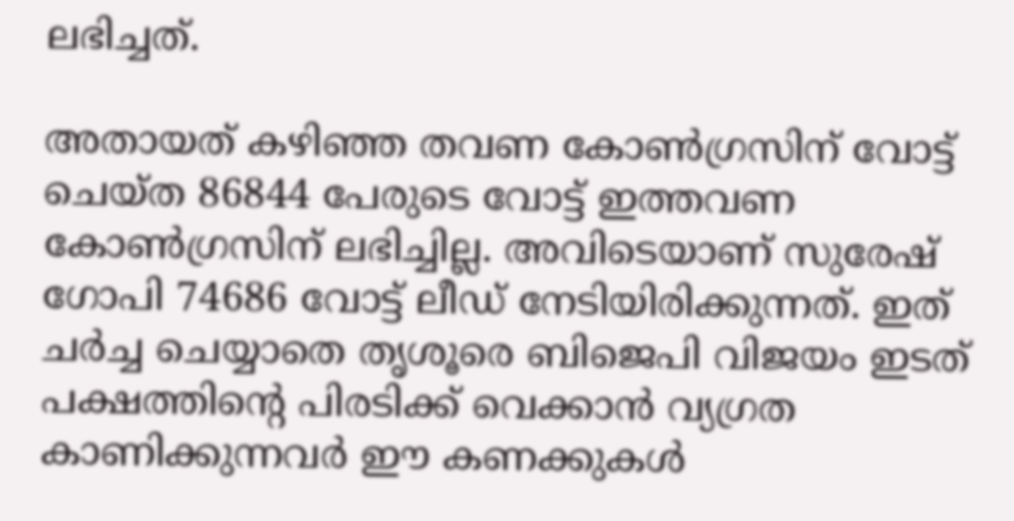ലഭിച്ചത്.

അതായത് കഴിഞ്ഞ തവണ കോൺഗ്രസിന് വോട്ട് ചെയ്ത 86844 പേരുടെ വോട്ട് ഇത്തവണ കോൺഗ്രസിന് ലഭിച്ചില്ല. അവിടെയാണ് സുരേഷ് ഗോപി 74686 വോട്ട് ലീഡ് നേടിയിരിക്കുന്നത്. ഇത് ചർച്ച ചെയ്യാതെ തൃശൂരെ ബിജെപി വിജയം ഇടത് പക്ഷത്തിൻ്റെ പിരടിക്ക് വെക്കാൻ വ്യഗ്രത കാണിക്കുന്നവർ ഈ കണക്കുകൾ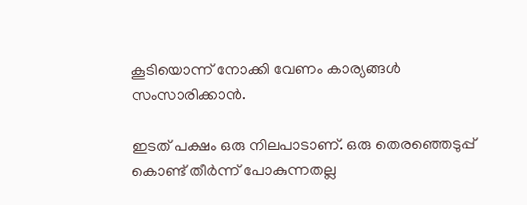കൂടിയൊന്ന് നോക്കി വേണം കാര്യങ്ങൾ സംസാരിക്കാൻ.

ഇടത് പക്ഷം ഒരു നിലപാടാണ്. ഒരു തെരഞ്ഞെടുപ്പ് കൊണ്ട് തീർന്ന് പോകുന്നതല്ല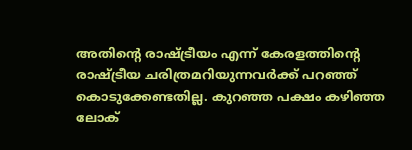അതിൻ്റെ രാഷ്ട്രീയം എന്ന് കേരളത്തിൻ്റെ രാഷ്ട്രീയ ചരിത്രമറിയുന്നവർക്ക് പറഞ്ഞ് കൊടുക്കേണ്ടതില്ല. കുറഞ്ഞ പക്ഷം കഴിഞ്ഞ ലോക്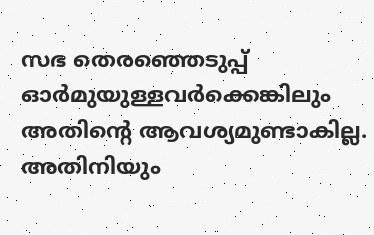സഭ തെരഞ്ഞെടുപ്പ് ഓർമുയുള്ളവർക്കെങ്കിലും അതിൻ്റെ ആവശ്യമുണ്ടാകില്ല. അതിനിയും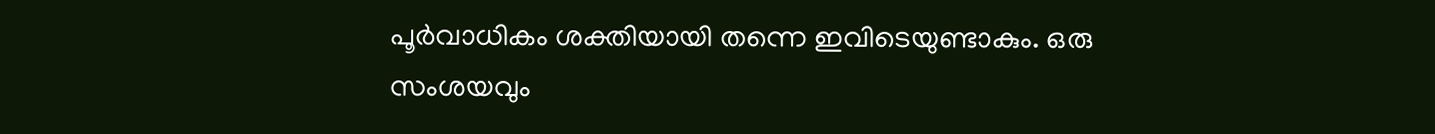പൂർവാധികം ശക്തിയായി തന്നെ ഇവിടെയുണ്ടാകും. ഒരു സംശയവും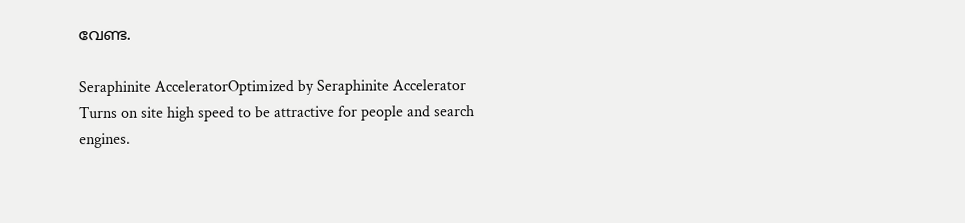വേണ്ട.

Seraphinite AcceleratorOptimized by Seraphinite Accelerator
Turns on site high speed to be attractive for people and search engines.